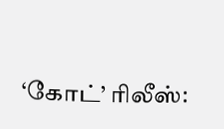‘கோட்’ ரிலீஸ்: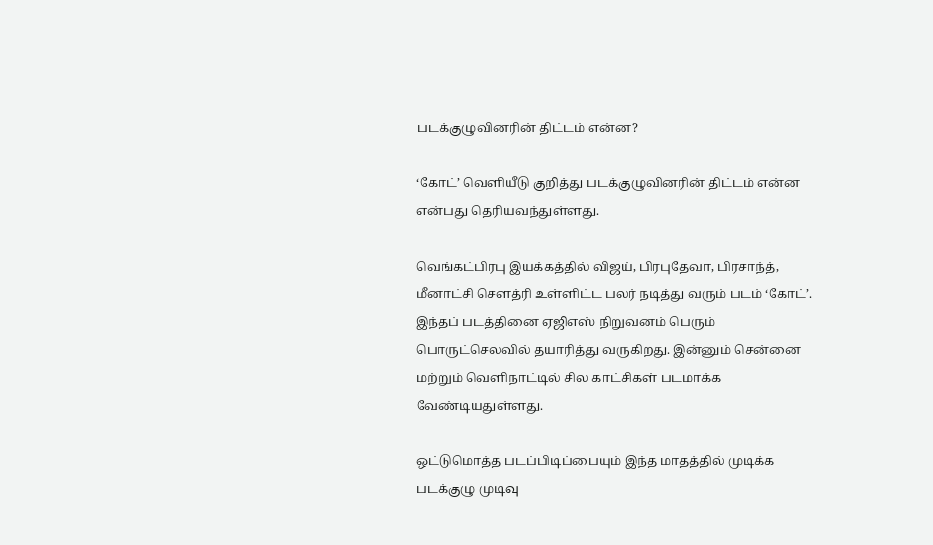படக்குழுவினரின் திட்டம் என்ன?

‘கோட்’ வெளியீடு குறித்து படக்குழுவினரின் திட்டம் என்ன என்பது தெரியவந்துள்ளது.

வெங்கட்பிரபு இயக்கத்தில் விஜய், பிரபுதேவா, பிரசாந்த், மீனாட்சி செளத்ரி உள்ளிட்ட பலர் நடித்து வரும் படம் ‘கோட்’. இந்தப் படத்தினை ஏஜிஎஸ் நிறுவனம் பெரும் பொருட்செலவில் தயாரித்து வருகிறது. இன்னும் சென்னை மற்றும் வெளிநாட்டில் சில காட்சிகள் படமாக்க வேண்டியதுள்ளது.

ஒட்டுமொத்த படப்பிடிப்பையும் இந்த மாதத்தில் முடிக்க படக்குழு முடிவு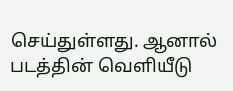செய்துள்ளது. ஆனால் படத்தின் வெளியீடு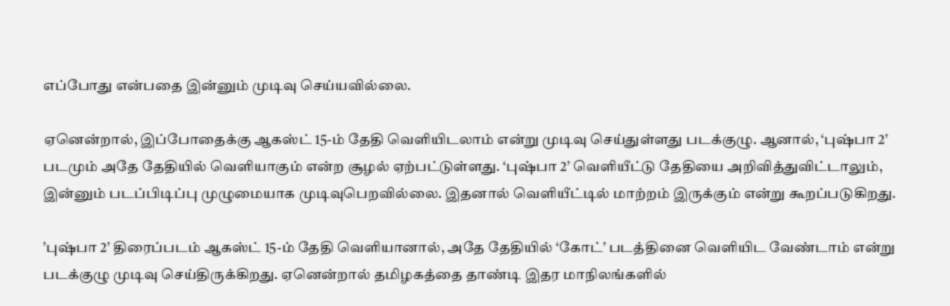எப்போது என்பதை இன்னும் முடிவு செய்யவில்லை.

ஏனென்றால், இப்போதைக்கு ஆகஸ்ட் 15-ம் தேதி வெளியிடலாம் என்று முடிவு செய்துள்ளது படக்குழு. ஆனால், ‘புஷ்பா 2’ படமும் அதே தேதியில் வெளியாகும் என்ற சூழல் ஏற்பட்டுள்ளது. ‘புஷ்பா 2’ வெளியீட்டு தேதியை அறிவித்துவிட்டாலும், இன்னும் படப்பிடிப்பு முழுமையாக முடிவுபெறவில்லை. இதனால் வெளியீட்டில் மாற்றம் இருக்கும் என்று கூறப்படுகிறது.

’புஷ்பா 2’ திரைப்படம் ஆகஸ்ட் 15-ம் தேதி வெளியானால், அதே தேதியில் ‘கோட்’ படத்தினை வெளியிட வேண்டாம் என்று படக்குழு முடிவு செய்திருக்கிறது. ஏனென்றால் தமிழகத்தை தாண்டி இதர மாநிலங்களில்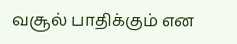வசூல் பாதிக்கும் என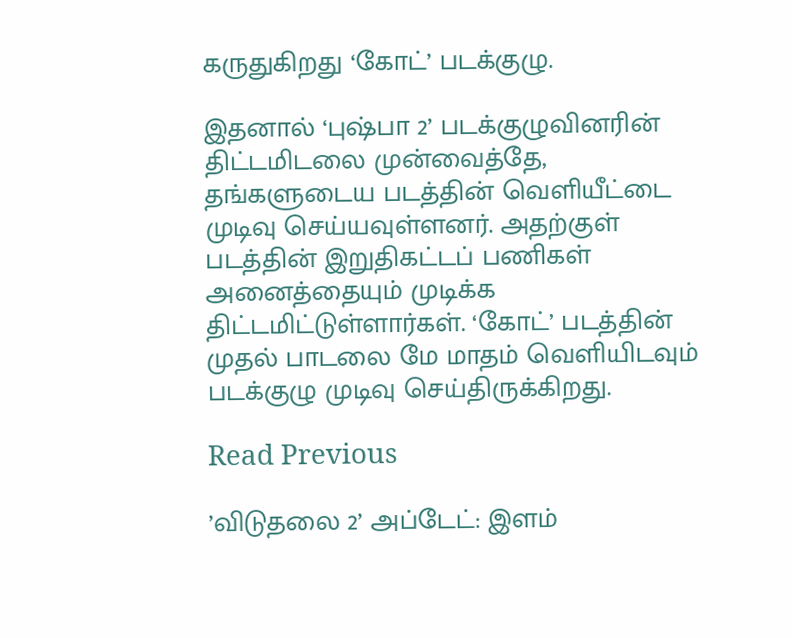கருதுகிறது ‘கோட்’ படக்குழு.

இதனால் ‘புஷ்பா 2’ படக்குழுவினரின் திட்டமிடலை முன்வைத்தே, தங்களுடைய படத்தின் வெளியீட்டை முடிவு செய்யவுள்ளனர். அதற்குள் படத்தின் இறுதிகட்டப் பணிகள் அனைத்தையும் முடிக்க திட்டமிட்டுள்ளார்கள். ‘கோட்’ படத்தின் முதல் பாடலை மே மாதம் வெளியிடவும் படக்குழு முடிவு செய்திருக்கிறது.

Read Previous

’விடுதலை 2’ அப்டேட்: இளம்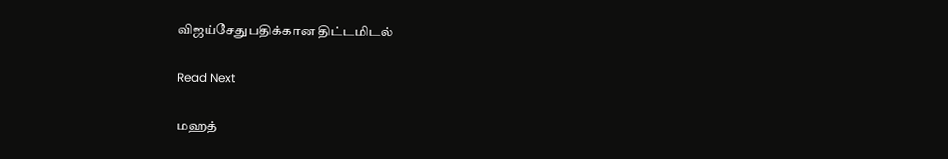விஜய்சேதுபதிக்கான திட்டமிடல்

Read Next

மஹத்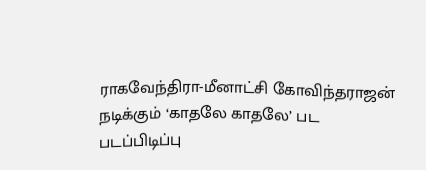ராகவேந்திரா-மீனாட்சி கோவிந்தராஜன் நடிக்கும் ‘காதலே காதலே’ பட படப்பிடிப்பு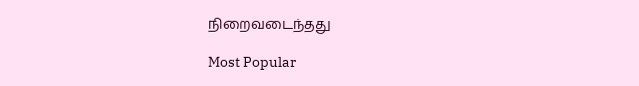நிறைவடைந்தது

Most Popular